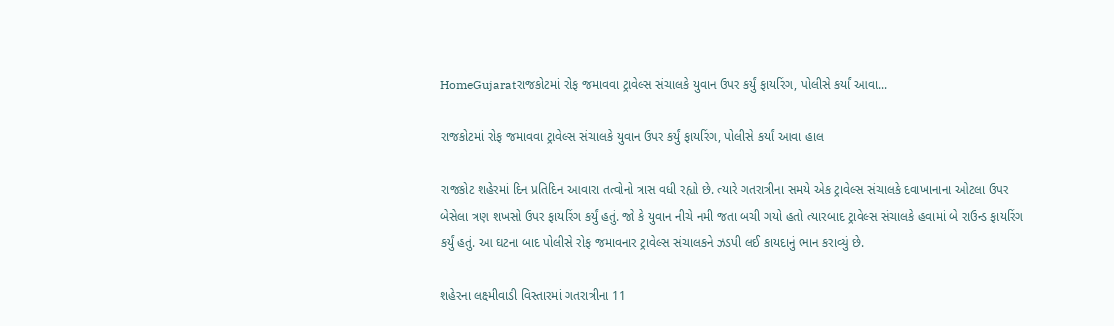HomeGujaratરાજકોટમાં રોફ જમાવવા ટ્રાવેલ્સ સંચાલકે યુવાન ઉપર કર્યું ફાયરિંગ, પોલીસે કર્યાં આવા...

રાજકોટમાં રોફ જમાવવા ટ્રાવેલ્સ સંચાલકે યુવાન ઉપર કર્યું ફાયરિંગ, પોલીસે કર્યાં આવા હાલ

રાજકોટ શહેરમાં દિન પ્રતિદિન આવારા તત્વોનો ત્રાસ વધી રહ્યો છે. ત્યારે ગતરાત્રીના સમયે એક ટ્રાવેલ્સ સંચાલકે દવાખાનાના ઓટલા ઉપર બેસેલા ત્રણ શખસો ઉપર ફાયરિંગ કર્યું હતું. જો કે યુવાન નીચે નમી જતા બચી ગયો હતો ત્યારબાદ ટ્રાવેલ્સ સંચાલકે હવામાં બે રાઉન્ડ ફાયરિંગ કર્યું હતું. આ ઘટના બાદ પોલીસે રોફ જમાવનાર ટ્રાવેલ્સ સંચાલકને ઝડપી લઈ કાયદાનું ભાન કરાવ્યું છે.

શહેરના લક્ષ્મીવાડી વિસ્તારમાં ગતરાત્રીના 11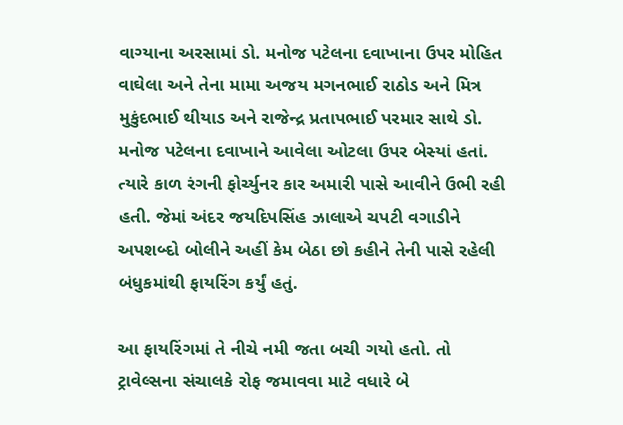વાગ્યાના અરસામાં ડો. મનોજ પટેલના દવાખાના ઉપર મોહિત વાઘેલા અને તેના મામા અજય મગનભાઈ રાઠોડ અને મિત્ર મુકુંદભાઈ થીયાડ અને રાજેન્દ્ર પ્રતાપભાઈ પરમાર સાથે ડો. મનોજ પટેલના દવાખાને આવેલા ઓટલા ઉપર બેસ્યાં હતાં. ત્યારે કાળ રંગની ફોર્ચ્યુનર કાર અમારી પાસે આવીને ઉભી રહી હતી. જેમાં અંદર જયદિપસિંહ ઝાલાએ ચપટી વગાડીને અપશબ્દો બોલીને અહીં કેમ બેઠા છો કહીને તેની પાસે રહેલી બંધુકમાંથી ફાયરિંગ કર્યું હતું.

આ ફાયરિંગમાં તે નીચે નમી જતા બચી ગયો હતો. તો ટ્રાવેલ્સના સંચાલકે રોફ જમાવવા માટે વધારે બે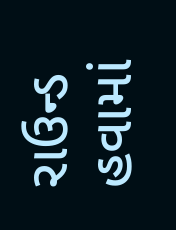રાઉન્ડ હવામાં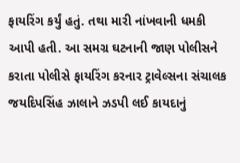ફાયરિંગ કર્યું હતું. તથા મારી નાંખવાની ધમકી આપી હતી. આ સમગ્ર ઘટનાની જાણ પોલીસને કરાતા પોલીસે ફાયરિંગ કરનાર ટ્રાવેલ્સના સંચાલક જયદિપસિંહ ઝાલાને ઝડપી લઈ કાયદાનું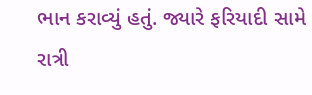ભાન કરાવ્યું હતું. જ્યારે ફરિયાદી સામે રાત્રી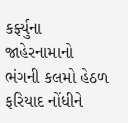કર્ફ્યુના જાહેરનામાનો ભંગની કલમો હેઠળ ફરિયાદ નોંધીને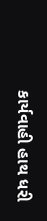કાર્યવાહી હાથ ધરી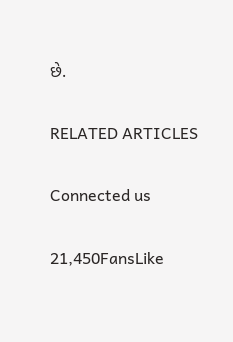છે.

RELATED ARTICLES

Connected us

21,450FansLike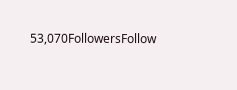53,070FollowersFollow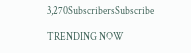3,270SubscribersSubscribe

TRENDING NOW